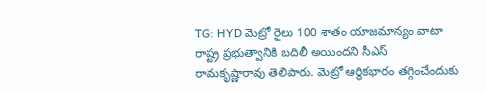TG: HYD మెట్రో రైలు 100 శాతం యాజమాన్యం వాటా రాష్ట్ర ప్రభుత్వానికి బదిలీ అయిందని సీఎస్ రామకృష్ణారావు తెలిపారు. మెట్రో ఆర్థికభారం తగ్గించేందుకు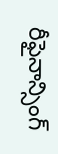రీఫైనాన్సింగ్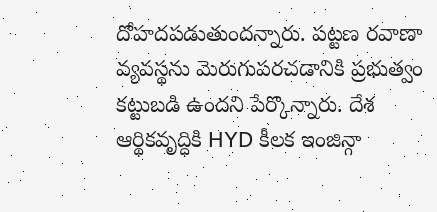దోహదపడుతుందన్నారు. పట్టణ రవాణా వ్యవస్థను మెరుగుపరచడానికి ప్రభుత్వం కట్టుబడి ఉందని పేర్కొన్నారు. దేశ ఆర్థికవృద్ధికి HYD కీలక ఇంజిన్గా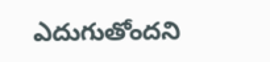ఎదుగుతోందని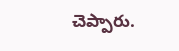చెప్పారు.